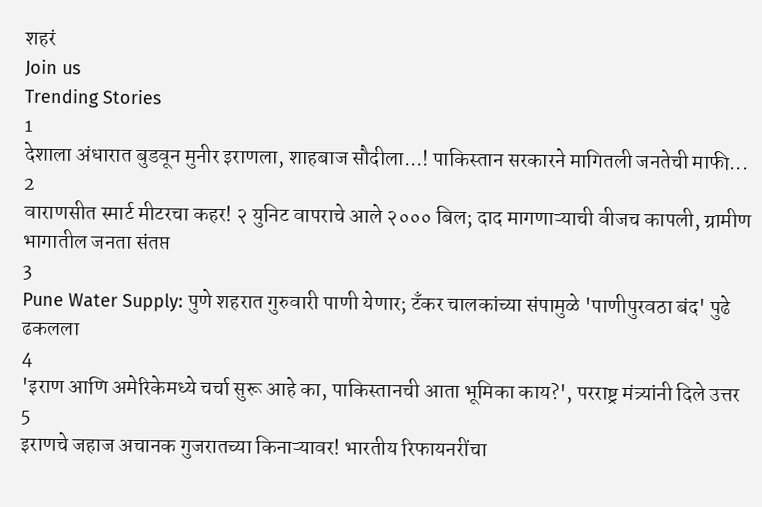शहरं
Join us
Trending Stories
1
देशाला अंधारात बुडवून मुनीर इराणला, शाहबाज सौदीला...! पाकिस्तान सरकारने मागितली जनतेची माफी...
2
वाराणसीत स्मार्ट मीटरचा कहर! २ युनिट वापराचे आले २००० बिल; दाद मागणाऱ्याची वीजच कापली, ग्रामीण भागातील जनता संतप्त
3
Pune Water Supply: पुणे शहरात गुरुवारी पाणी येणार; टँकर चालकांच्या संपामुळे 'पाणीपुरवठा बंद' पुढे ढकलला
4
'इराण आणि अमेरिकेमध्ये चर्चा सुरू आहे का, पाकिस्तानची आता भूमिका काय?', परराष्ट्र मंत्र्यांनी दिले उत्तर
5
इराणचे जहाज अचानक गुजरातच्या किनाऱ्यावर! भारतीय रिफायनरींचा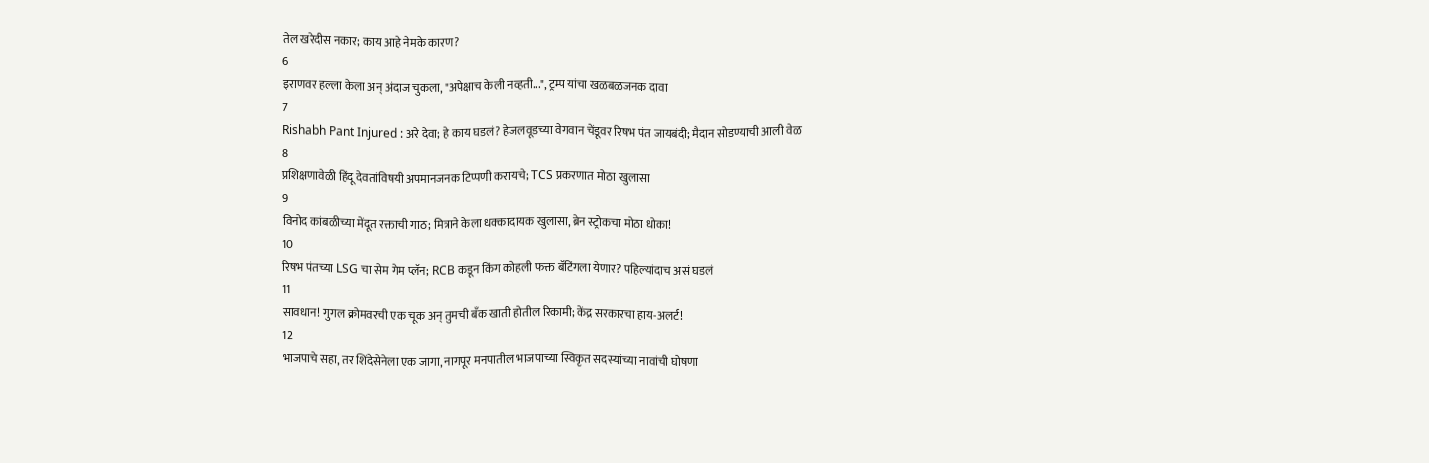तेल खरेदीस नकार; काय आहे नेमके कारण?
6
इराणवर हल्ला केला अन् अंदाज चुकला, "अपेक्षाच केली नव्हती...", ट्रम्प यांचा खळबळजनक दावा
7
Rishabh Pant Injured : अरे देवा; हे काय घडलं? हेजलवूडच्या वेगवान चेंडूवर रिषभ पंत जायबंदी; मैदान सोडण्याची आली वेळ
8
प्रशिक्षणावेळी हिंदू देवतांविषयी अपमानजनक टिप्पणी करायचे; TCS प्रकरणात मोठा खुलासा
9
विनोद कांबळीच्या मेंदूत रक्ताची गाठ; मित्राने केला धक्कादायक खुलासा, ब्रेन स्ट्रोकचा मोठा धोका!
10
रिषभ पंतच्या LSG चा सेम गेम प्लॅन; RCB कडून किंग कोहली फक्त बॅटिंगला येणार? पहिल्यांदाच असं घडलं
11
सावधान! गुगल क्रोमवरची एक चूक अन् तुमची बँक खाती होतील रिकामी; केंद्र सरकारचा हाय-अलर्ट!
12
भाजपाचे सहा, तर शिंदेसेनेला एक जागा, नागपूर मनपातील भाजपाच्या स्विकृत सदस्यांच्या नावांची घोषणा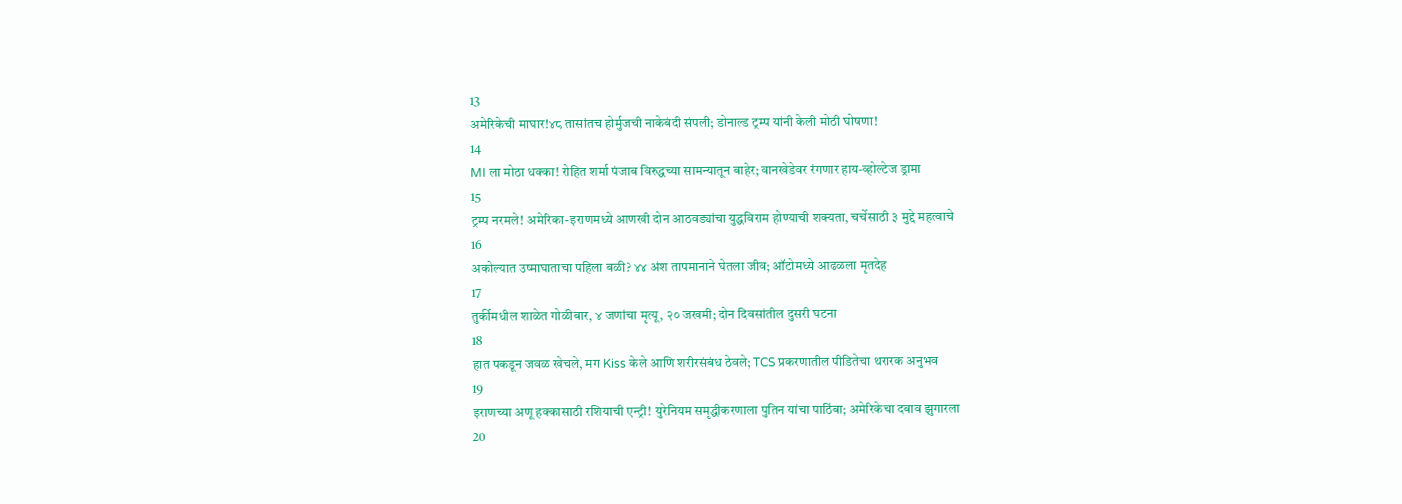13
अमेरिकेची माघार!४८ तासांतच होर्मुजची नाकेबंदी संपली; डोनाल्ड ट्रम्प यांनी केली मोठी घोषणा!
14
MI ला मोठा धक्का! रोहित शर्मा पंजाब विरुद्धच्या सामन्यातून बाहेर; वानखेडेवर रंगणार हाय-व्होल्टेज ड्रामा
15
ट्रम्प नरमले! अमेरिका-इराणमध्ये आणखी दोन आठवड्यांचा युद्धविराम होण्याची शक्यता, चर्चेसाठी ३ मुद्दे महत्वाचे
16
अकोल्यात उष्माघाताचा पहिला बळी? ४४ अंश तापमानाने घेतला जीव; ऑटोमध्ये आढळला मृतदेह
17
तुर्कीमधील शाळेत गोळीबार, ४ जणांचा मृत्यू, २० जखमी; दोन दिवसांतील दुसरी घटना
18
हात पकडून जवळ खेचले, मग Kiss केले आणि शरीरसंबंध ठेवले; TCS प्रकरणातील पीडितेचा थरारक अनुभव
19
इराणच्या अणू हक्कासाठी रशियाची एन्ट्री! युरेनियम समृद्धीकरणाला पुतिन यांचा पाठिंबा; अमेरिकेचा दबाव झुगारला
20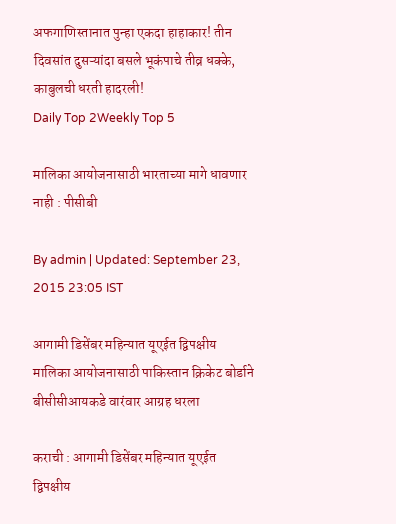अफगाणिस्तानात पुन्हा एकदा हाहाकार! तीन दिवसांत दुसऱ्यांदा बसले भूकंपाचे तीव्र धक्के, काबुलची धरती हादरली!
Daily Top 2Weekly Top 5

मालिका आयोजनासाठी भारताच्या मागे धावणार नाही : पीसीबी

By admin | Updated: September 23, 2015 23:05 IST

आगामी डिसेंबर महिन्यात यूएईत द्विपक्षीय मालिका आयोजनासाठी पाकिस्तान क्रिकेट बोर्डाने बीसीसीआयकडे वारंवार आग्रह धरला

कराची : आगामी डिसेंबर महिन्यात यूएईत द्विपक्षीय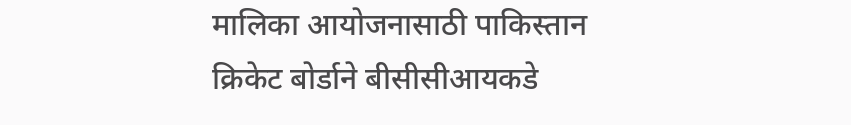मालिका आयोजनासाठी पाकिस्तान क्रिकेट बोर्डाने बीसीसीआयकडे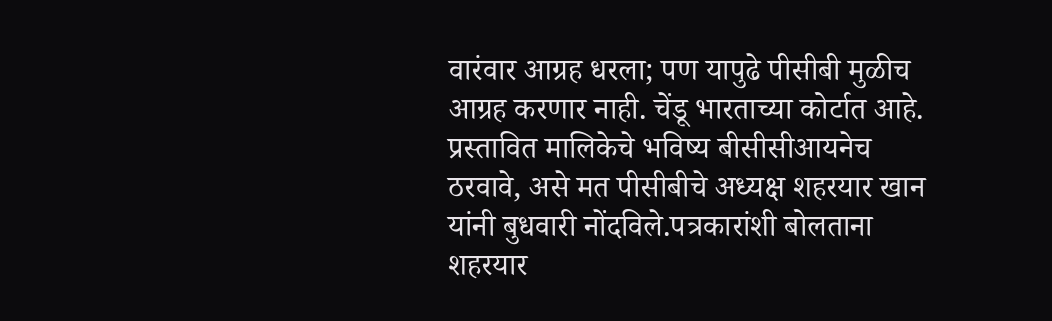वारंवार आग्रह धरला; पण यापुढे पीसीबी मुळीच आग्रह करणार नाही. चेंडू भारताच्या कोर्टात आहे. प्रस्तावित मालिकेचे भविष्य बीसीसीआयनेच ठरवावे, असे मत पीसीबीचे अध्यक्ष शहरयार खान यांनी बुधवारी नोंदविले.पत्रकारांशी बोलताना शहरयार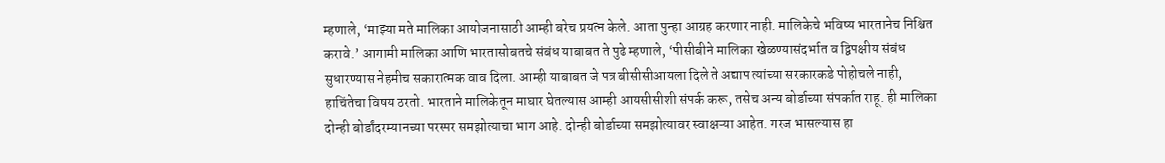म्हणाले, ‘माझ्या मते मालिका आयोजनासाठी आम्ही बरेच प्रयत्न केले. आता पुन्हा आग्रह करणार नाही. मालिकेचे भविष्य भारतानेच निश्चित करावे.’ आगामी मालिका आणि भारतासोबतचे संबंध याबाबत ते पुढे म्हणाले, ‘पीसीबीने मालिका खेळण्यासंदर्भात व द्विपक्षीय संबंध सुधारण्यास नेहमीच सकारात्मक वाव दिला. आम्ही याबाबत जे पत्र बीसीसीआयला दिले ते अद्याप त्यांच्या सरकारकडे पोहोचले नाही, हाचिंतेचा विषय ठरतो. भारताने मालिकेतून माघार घेतल्यास आम्ही आयसीसीशी संपर्क करू, तसेच अन्य बोर्डाच्या संपर्कात राहू. ही मालिका दोन्ही बोर्डांदरम्यानच्या परस्पर समझोत्याचा भाग आहे. दोन्ही बोर्डाच्या समझोत्यावर स्वाक्षऱ्या आहेत. गरज भासल्यास हा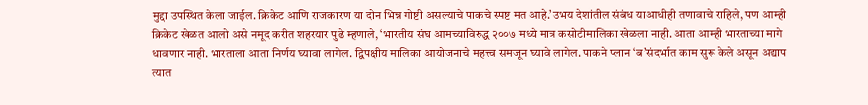मुद्दा उपस्थित केला जाईल. क्रिकेट आणि राजकारण या दोन भिन्न गोष्टी असल्याचे पाकचे स्पष्ट मत आहे.’उभय देशांतील संबंध याआधीही तणावाचे राहिले, पण आम्ही क्रिकेट खेळत आलो असे नमूद करीत शहरयार पुढे म्हणाले, ‘भारतीय संघ आमच्याविरुद्ध २००७ मध्ये मात्र कसोटीमालिका खेळला नाही. आता आम्ही भारताच्या मागे धावणार नाही. भारताला आता निर्णय घ्यावा लागेल. द्विपक्षीय मालिका आयोजनाचे महत्त्व समजून घ्यावे लागेल. पाकने प्लान ‘ब’संदर्भात काम सुरू केले असून अद्याप त्यात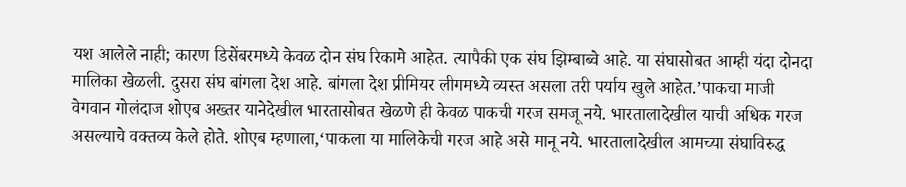यश आलेले नाही; कारण डिसेंबरमध्ये केवळ दोन संघ रिकामे आहेत. त्यापैकी एक संघ झिम्बाब्वे आहे. या संघासोबत आम्ही यंदा दोनदा मालिका खेळली. दुसरा संघ बांगला देश आहे. बांगला देश प्रीमियर लीगमध्ये व्यस्त असला तरी पर्याय खुले आहेत.’पाकचा माजी वेगवान गोलंदाज शोएब अख्तर यानेदेखील भारतासोबत खेळणे ही केवळ पाकची गरज समजू नये. भारतालादेखील याची अधिक गरज असल्याचे वक्तव्य केले होते. शोएब म्हणाला,‘पाकला या मालिकेची गरज आहे असे मानू नये. भारतालादेखील आमच्या संघाविरुद्ध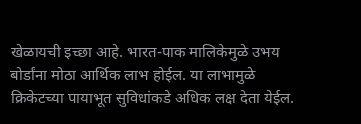खेळायची इच्छा आहे. भारत-पाक मालिकेमुळे उभय बोर्डांना मोठा आर्थिक लाभ होईल. या लाभामुळे क्रिकेटच्या पायाभूत सुविधांकडे अधिक लक्ष देता येईल.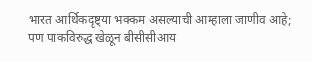भारत आर्थिकदृष्ट्या भक्कम असल्याची आम्हाला जाणीव आहे; पण पाकविरुद्ध खेळून बीसीसीआय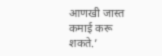आणखी जास्त कमाई करू शकते.’